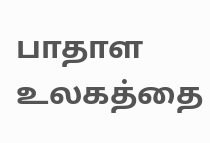பாதாள உலகத்தை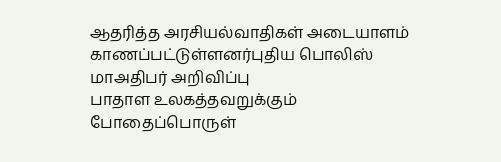ஆதரித்த அரசியல்வாதிகள் அடையாளம் காணப்பட்டுள்ளனர்புதிய பொலிஸ் மாஅதிபர் அறிவிப்பு
பாதாள உலகத்தவறுக்கும் போதைப்பொருள்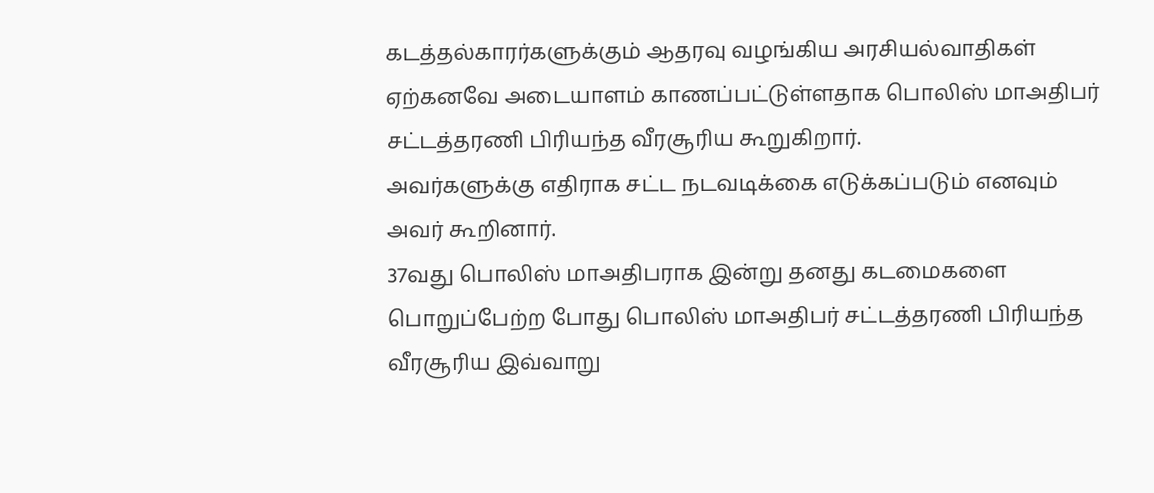கடத்தல்காரர்களுக்கும் ஆதரவு வழங்கிய அரசியல்வாதிகள் ஏற்கனவே அடையாளம் காணப்பட்டுள்ளதாக பொலிஸ் மாஅதிபர் சட்டத்தரணி பிரியந்த வீரசூரிய கூறுகிறார்.
அவர்களுக்கு எதிராக சட்ட நடவடிக்கை எடுக்கப்படும் எனவும் அவர் கூறினார்.
37வது பொலிஸ் மாஅதிபராக இன்று தனது கடமைகளை பொறுப்பேற்ற போது பொலிஸ் மாஅதிபர் சட்டத்தரணி பிரியந்த வீரசூரிய இவ்வாறு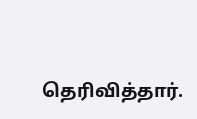தெரிவித்தார்.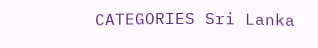CATEGORIES Sri Lanka